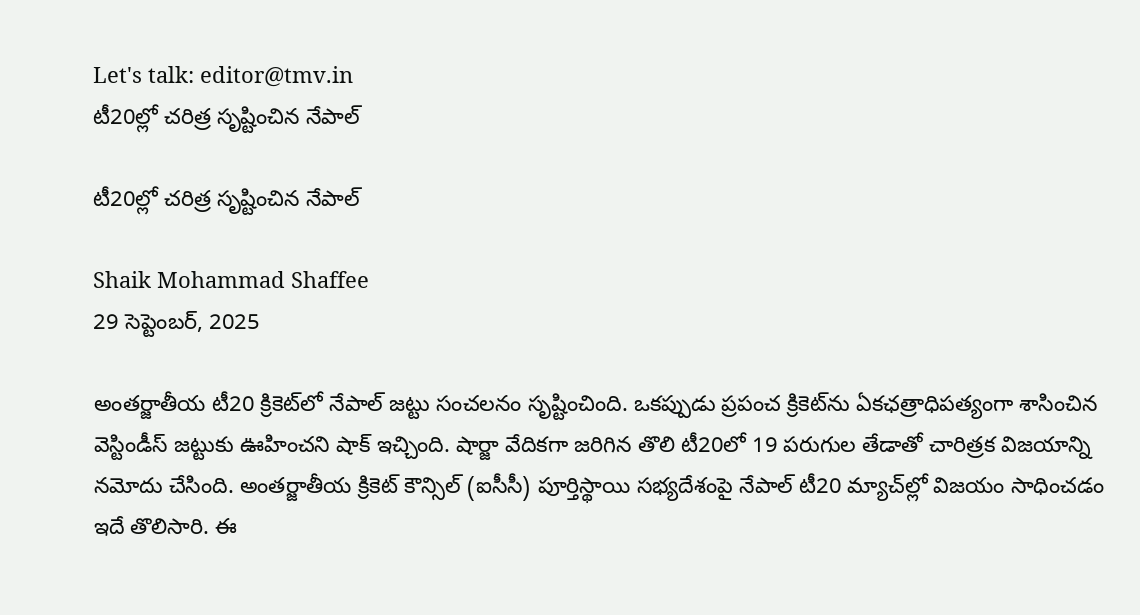Let's talk: editor@tmv.in
టీ20ల్లో చరిత్ర సృష్టించిన నేపాల్‌

టీ20ల్లో చరిత్ర సృష్టించిన నేపాల్‌

Shaik Mohammad Shaffee
29 సెప్టెంబర్, 2025

అంతర్జాతీయ టీ20 క్రికెట్‌లో నేపాల్ జట్టు సంచలనం సృష్టించింది. ఒకప్పుడు ప్రపంచ క్రికెట్‌ను ఏకఛత్రాధిపత్యంగా శాసించిన వెస్టిండీస్‌ జట్టుకు ఊహించని షాక్ ఇచ్చింది. షార్జా వేదికగా జరిగిన తొలి టీ20లో 19 పరుగుల తేడాతో చారిత్రక విజయాన్ని నమోదు చేసింది. అంతర్జాతీయ క్రికెట్ కౌన్సిల్ (ఐసీసీ) పూర్తిస్థాయి సభ్యదేశంపై నేపాల్ టీ20 మ్యాచ్‌ల్లో విజ‌యం సాధించ‌డం ఇదే తొలిసారి. ఈ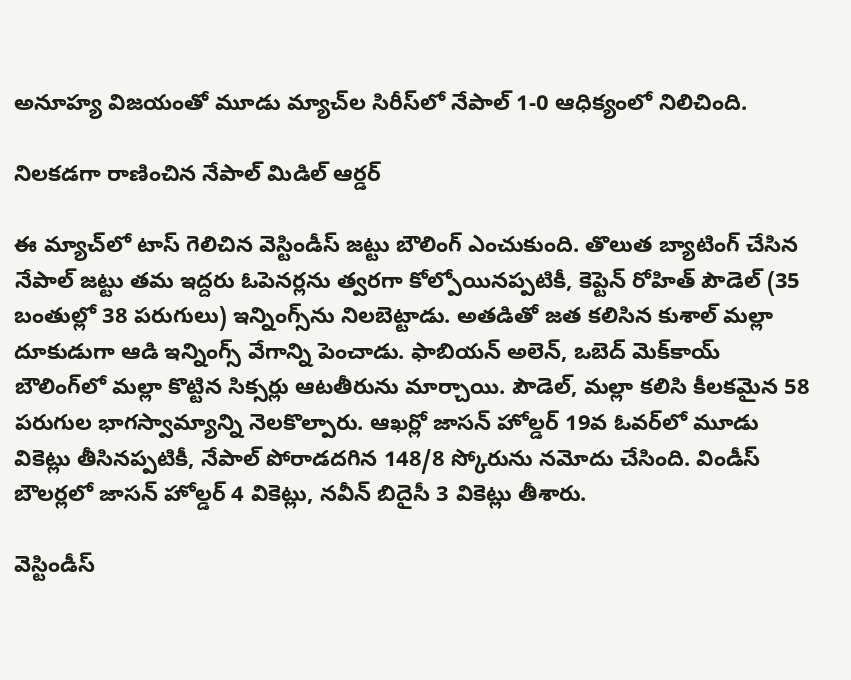అనూహ్య విజయంతో మూడు మ్యాచ్‌ల సిరీస్‌లో నేపాల్ 1-0 ఆధిక్యంలో నిలిచింది.

నిలకడగా రాణించిన నేపాల్ మిడిల్ ఆర్డర్

ఈ మ్యాచ్‌లో టాస్ గెలిచిన వెస్టిండీస్ జట్టు బౌలింగ్ ఎంచుకుంది. తొలుత బ్యాటింగ్ చేసిన నేపాల్ జట్టు తమ ఇద్దరు ఓపెనర్లను త్వరగా కోల్పోయినప్పటికీ, కెప్టెన్ రోహిత్ పౌడెల్ (35 బంతుల్లో 38 పరుగులు) ఇన్నింగ్స్‌ను నిలబెట్టాడు. అతడితో జత కలిసిన కుశాల్ మల్లా దూకుడుగా ఆడి ఇన్నింగ్స్ వేగాన్ని పెంచాడు. ఫాబియన్ అలెన్, ఒబెద్ మెక్‌కాయ్ బౌలింగ్‌లో మల్లా కొట్టిన సిక్సర్లు ఆటతీరును మార్చాయి. పౌడెల్, మల్లా కలిసి కీలకమైన 58 పరుగుల భాగస్వామ్యాన్ని నెలకొల్పారు. ఆఖర్లో జాసన్ హోల్డర్ 19వ ఓవర్‌లో మూడు వికెట్లు తీసినప్పటికీ, నేపాల్ పోరాడదగిన 148/8 స్కోరును నమోదు చేసింది. విండీస్ బౌలర్లలో జాసన్ హోల్డర్ 4 వికెట్లు, నవీన్ బిదైసీ 3 వికెట్లు తీశారు.

వెస్టిండీస్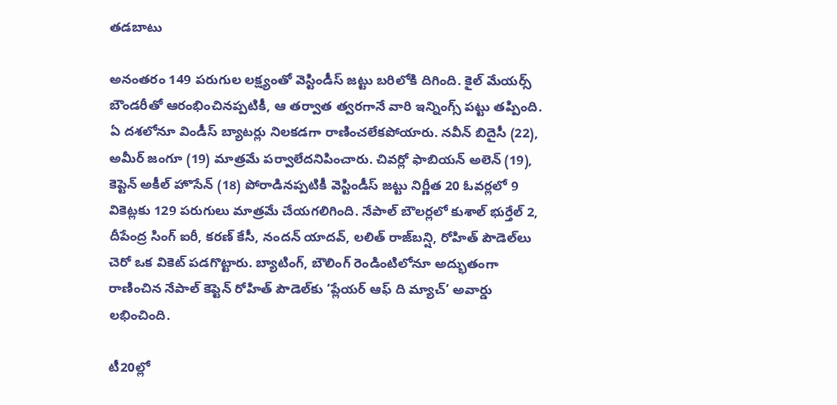తడబాటు

అనంతరం 149 పరుగుల లక్ష్యంతో వెస్టిండీస్ జట్టు బరిలోకి దిగింది. కైల్ మేయర్స్ బౌండరీతో ఆరంభించినప్పటికీ, ఆ తర్వాత త్వరగానే వారి ఇన్నింగ్స్ పట్టు తప్పింది. ఏ దశలోనూ విండీస్ బ్యాటర్లు నిలకడగా రాణించలేకపోయారు. నవీన్ బిదైసీ (22), అమీర్ జంగూ (19) మాత్రమే పర్వాలేదనిపించారు. చివర్లో ఫాబియన్ అలెన్ (19), కెప్టెన్ అకీల్ హొసేన్ (18) పోరాడినప్పటికీ వెస్టిండీస్ జట్టు నిర్ణీత 20 ఓవర్లలో 9 వికెట్లకు 129 పరుగులు మాత్రమే చేయగలిగింది. నేపాల్ బౌలర్లలో కుశాల్ భుర్తేల్ 2, దీపేంద్ర సింగ్ ఐరీ, కరణ్ కేసీ, నందన్ యాదవ్, లలిత్ రాజ్‌బన్షి, రోహిత్ పౌడెల్‌లు చెరో ఒక వికెట్ పడగొట్టారు. బ్యాటింగ్, బౌలింగ్ రెండింటిలోనూ అద్భుతంగా రాణించిన నేపాల్ కెప్టెన్ రోహిత్ పౌడెల్‌కు ‘ప్లేయర్ ఆఫ్ ది మ్యాచ్’ అవార్డు లభించింది.

టీ20ల్లో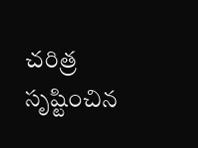చరిత్ర సృష్టించిన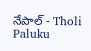నేపాల్‌ - Tholi Paluku